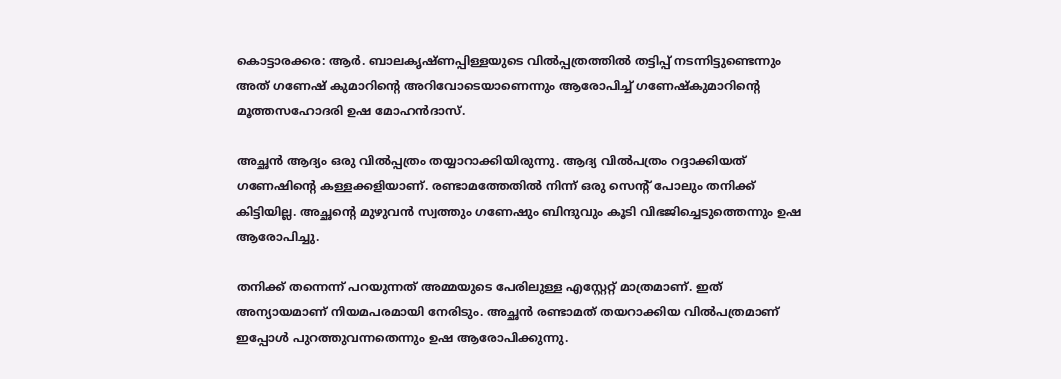കൊട്ടാരക്കര: ആര്‍. ബാലകൃഷ്ണപ്പിള്ളയുടെ വില്‍പ്പത്രത്തില്‍ തട്ടിപ്പ് നടന്നിട്ടുണ്ടെന്നും അത് ഗണേഷ് കുമാറിന്റെ അറിവോടെയാണെന്നും ആരോപിച്ച് ഗണേഷ്‌കുമാറിന്റെ മൂത്തസഹോദരി ഉഷ മോഹന്‍ദാസ്.

അച്ഛന്‍ ആദ്യം ഒരു വില്‍പ്പത്രം തയ്യാറാക്കിയിരുന്നു. ആദ്യ വില്‍പത്രം റദ്ദാക്കിയത് ഗണേഷിന്റെ കള്ളക്കളിയാണ്. രണ്ടാമത്തേതില്‍ നിന്ന് ഒരു സെന്റ് പോലും തനിക്ക് കിട്ടിയില്ല. അച്ഛന്റെ മുഴുവന്‍ സ്വത്തും ഗണേഷും ബിന്ദുവും കൂടി വിഭജിച്ചെടുത്തെന്നും ഉഷ ആരോപിച്ചു.

തനിക്ക് തന്നെന്ന് പറയുന്നത് അമ്മയുടെ പേരിലുള്ള എസ്റ്റേറ്റ് മാത്രമാണ്. ഇത് അന്യായമാണ് നിയമപരമായി നേരിടും. അച്ഛന്‍ രണ്ടാമത് തയറാക്കിയ വില്‍പത്രമാണ് ഇപ്പോള്‍ പുറത്തുവന്നതെന്നും ഉഷ ആരോപിക്കുന്നു.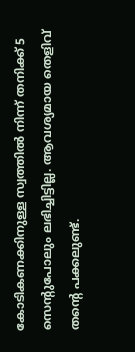കോടികണക്കിനുള്ള സ്വത്തില്‍ നിന്ന് തനിക്ക് 5 സെന്റുപോലും ലഭിച്ചിട്ടില്ല. ആവശ്യമായ തെളിവ് തന്റെ പക്കലുണ്ട്.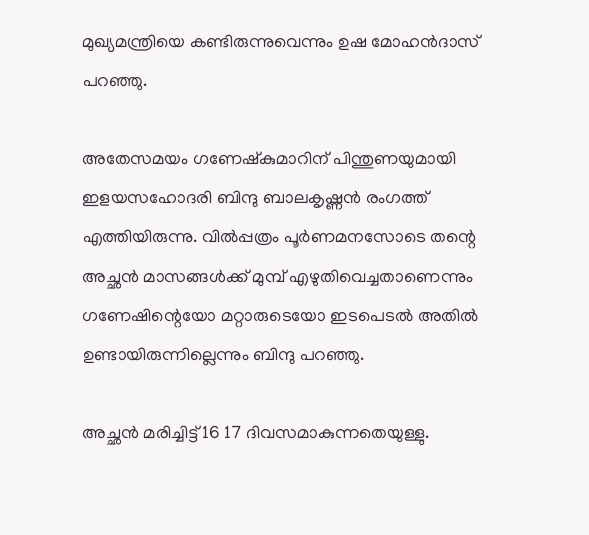മുഖ്യമന്ത്രിയെ കണ്ടിരുന്നുവെന്നും ഉഷ മോഹന്‍ദാസ് പറഞ്ഞു.

അതേസമയം ഗണേഷ്‌കുമാറിന് പിന്തുണയുമായി ഇളയസഹോദരി ബിന്ദു ബാലകൃഷ്ണന്‍ രംഗത്ത് എത്തിയിരുന്നു. വില്‍പ്പത്രം പൂര്‍ണമനസോടെ തന്റെ അച്ഛന്‍ മാസങ്ങള്‍ക്ക് മുമ്പ് എഴുതിവെച്ചതാണെന്നും ഗണേഷിന്റെയോ മറ്റാരുടെയോ ഇടപെടല്‍ അതില്‍ ഉണ്ടായിരുന്നില്ലെന്നും ബിന്ദു പറഞ്ഞു.

അച്ഛന്‍ മരിച്ചിട്ട് 16 17 ദിവസമാകുന്നതെയുള്ളു.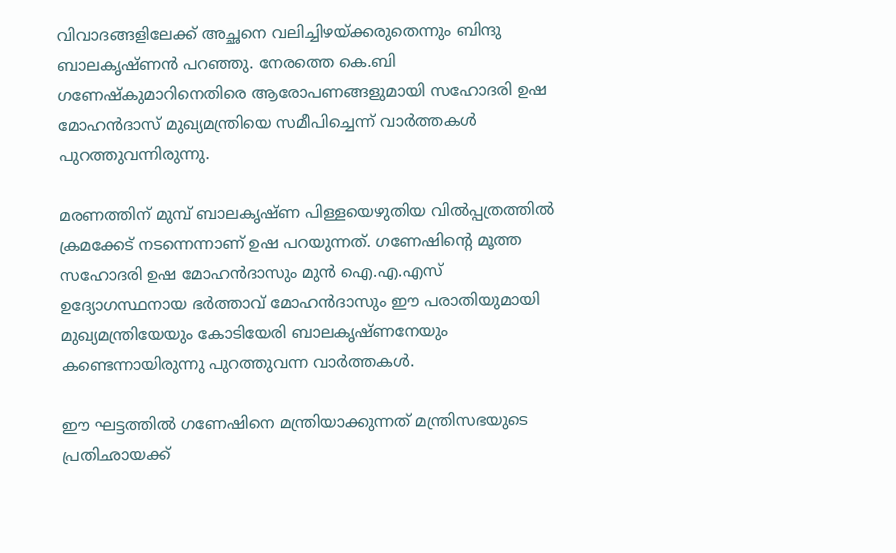വിവാദങ്ങളിലേക്ക് അച്ഛനെ വലിച്ചിഴയ്ക്കരുതെന്നും ബിന്ദു ബാലകൃഷ്ണന്‍ പറഞ്ഞു. നേരത്തെ കെ.ബി ഗണേഷ്‌കുമാറിനെതിരെ ആരോപണങ്ങളുമായി സഹോദരി ഉഷ മോഹന്‍ദാസ് മുഖ്യമന്ത്രിയെ സമീപിച്ചെന്ന് വാര്‍ത്തകള്‍ പുറത്തുവന്നിരുന്നു.

മരണത്തിന് മുമ്പ് ബാലകൃഷ്ണ പിള്ളയെഴുതിയ വില്‍പ്പത്രത്തില്‍ ക്രമക്കേട് നടന്നെന്നാണ് ഉഷ പറയുന്നത്. ഗണേഷിന്റെ മൂത്ത സഹോദരി ഉഷ മോഹന്‍ദാസും മുന്‍ ഐ.എ.എസ് ഉദ്യോഗസ്ഥനായ ഭര്‍ത്താവ് മോഹന്‍ദാസും ഈ പരാതിയുമായി മുഖ്യമന്ത്രിയേയും കോടിയേരി ബാലകൃഷ്ണനേയും കണ്ടെന്നായിരുന്നു പുറത്തുവന്ന വാര്‍ത്തകള്‍.

ഈ ഘട്ടത്തില്‍ ഗണേഷിനെ മന്ത്രിയാക്കുന്നത് മന്ത്രിസഭയുടെ പ്രതിഛായക്ക്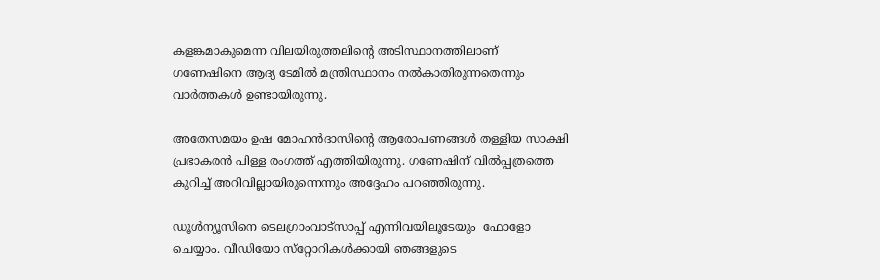കളങ്കമാകുമെന്ന വിലയിരുത്തലിന്റെ അടിസ്ഥാനത്തിലാണ് ഗണേഷിനെ ആദ്യ ടേമില്‍ മന്ത്രിസ്ഥാനം നല്‍കാതിരുന്നതെന്നും വാര്‍ത്തകള്‍ ഉണ്ടായിരുന്നു.

അതേസമയം ഉഷ മോഹന്‍ദാസിന്റെ ആരോപണങ്ങള്‍ തള്ളിയ സാക്ഷി പ്രഭാകരന്‍ പിള്ള രംഗത്ത് എത്തിയിരുന്നു. ഗണേഷിന് വില്‍പ്പത്രത്തെ കുറിച്ച് അറിവില്ലായിരുന്നെന്നും അദ്ദേഹം പറഞ്ഞിരുന്നു.

ഡൂള്‍ന്യൂസിനെ ടെലഗ്രാംവാട്‌സാപ്പ് എന്നിവയിലൂടേയും  ഫോളോ ചെയ്യാം. വീഡിയോ സ്‌റ്റോറികള്‍ക്കായി ഞങ്ങളുടെ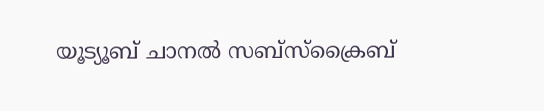യൂട്യൂബ് ചാനല്‍ സബ്‌സ്‌ക്രൈബ്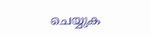ചെയ്യുക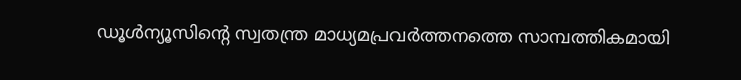ഡൂള്‍ന്യൂസിന്റെ സ്വതന്ത്ര മാധ്യമപ്രവര്‍ത്തനത്തെ സാമ്പത്തികമായി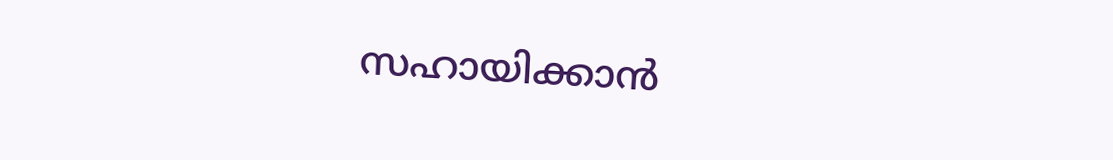സഹായിക്കാന്‍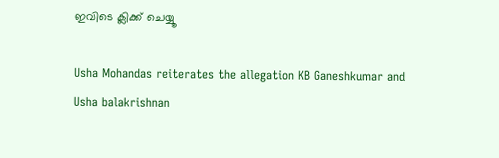ഇവിടെ ക്ലിക്ക് ചെയ്യൂ

Usha Mohandas reiterates the allegation KB Ganeshkumar and Usha balakrishnan